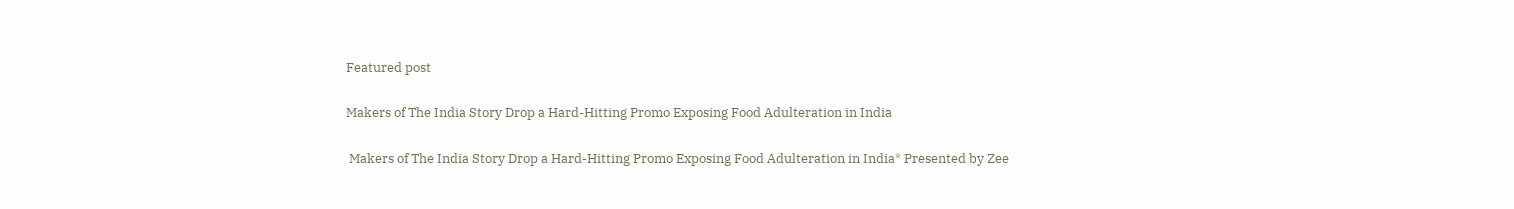Featured post

Makers of The India Story Drop a Hard-Hitting Promo Exposing Food Adulteration in India

 Makers of The India Story Drop a Hard-Hitting Promo Exposing Food Adulteration in India* Presented by Zee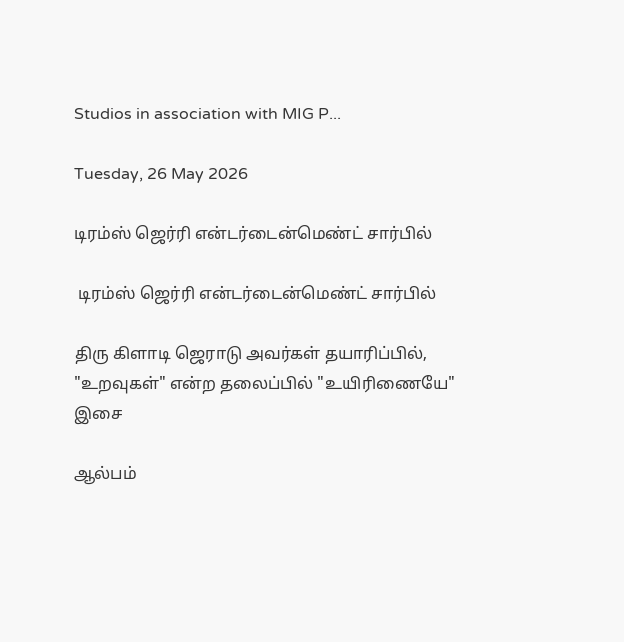Studios in association with MIG P...

Tuesday, 26 May 2026

டிரம்ஸ் ஜெர்ரி என்டர்டைன்மெண்ட் சார்பில்

 டிரம்ஸ் ஜெர்ரி என்டர்டைன்மெண்ட் சார்பில்

திரு கிளாடி ஜெராடு அவர்கள் தயாரிப்பில், "உறவுகள்" என்ற தலைப்பில் "உயிரிணையே"  இசை

ஆல்பம்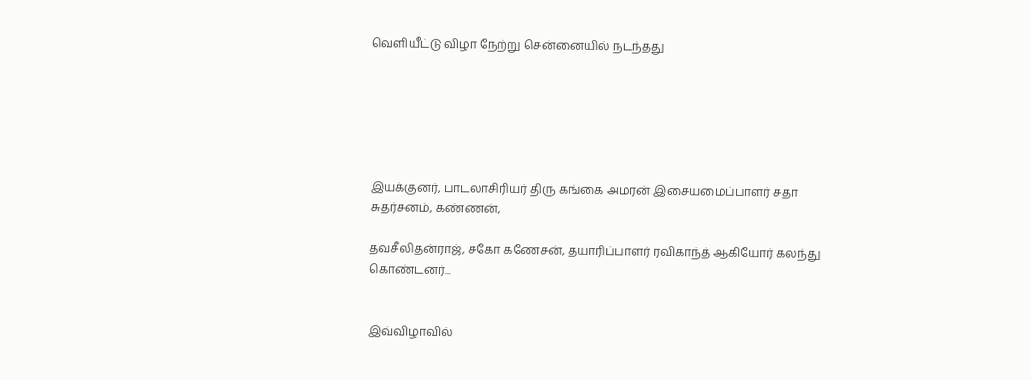வெளியீட்டு விழா நேற்று சென்னையில் நடந்தது






இயக்குனர், பாடலாசிரியர் திரு கங்கை அமரன் இசையமைப்பாளர் சதா சுதர்சனம், கண்ணன்,

தவசீலிதன்ராஜ், சகோ கணேசன், தயாரிப்பாளர் ரவிகாந்த் ஆகியோர் கலந்து கொண்டனர்...


இவ்விழாவில்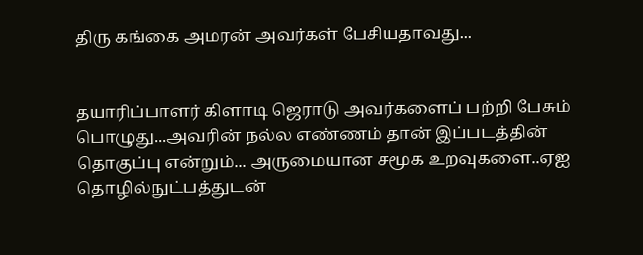திரு கங்கை அமரன் அவர்கள் பேசியதாவது...


தயாரிப்பாளர் கிளாடி ஜெராடு அவர்களைப் பற்றி பேசும் பொழுது...அவரின் நல்ல எண்ணம் தான் இப்படத்தின் தொகுப்பு என்றும்... அருமையான சமூக உறவுகளை..ஏஐ தொழில்நுட்பத்துடன்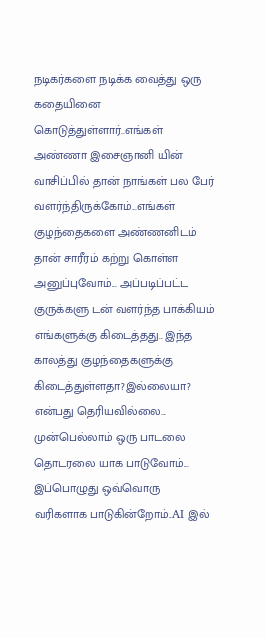நடிகர்களை நடிக்க வைத்து ஒரு கதையினை கொடுத்துள்ளார்..எங்கள் அண்ணா இசைஞானி யின் வாசிப்பில் தான் நாங்கள் பல பேர் வளர்ந்திருக்கோம்...எங்கள் குழந்தைகளை அண்ணனிடம் தான் சாரீரம் கற்று கொள்ள அனுப்புவோம்... அப்படிப்பட்ட குருக்களு டன் வளர்ந்த பாக்கியம் எங்களுக்கு கிடைத்தது.. இந்த காலத்து குழந்தைகளுக்கு கிடைத்துள்ளதா?இல்லையா? என்பது தெரியவில்லை... முன்பெல்லாம் ஒரு பாடலை தொடரலை யாக பாடுவோம்... இப்பொழுது ஒவ்வொரு வரிகளாக பாடுகின்றோம்..AI இல்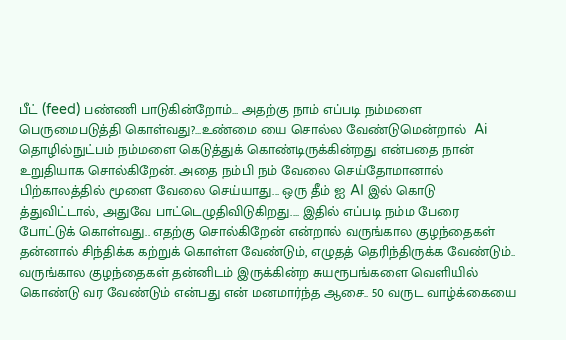பீட் (feed) பண்ணி பாடுகின்றோம்... அதற்கு நாம் எப்படி நம்மளை பெருமைபடுத்தி கொள்வது?...உண்மை யை சொல்ல வேண்டுமென்றால்  Ai தொழில்நுட்பம் நம்மளை கெடுத்துக் கொண்டிருக்கின்றது என்பதை நான் உறுதியாக சொல்கிறேன். அதை நம்பி நம் வேலை செய்தோமானால் பிற்காலத்தில் மூளை வேலை செய்யாது... ஒரு தீம் ஐ AI இல் கொடு த்துவிட்டால், அதுவே பாட்டெழுதிவிடுகிறது.... இதில் எப்படி நம்ம பேரை போட்டுக் கொள்வது.. எதற்கு சொல்கிறேன் என்றால் வருங்கால குழந்தைகள் தன்னால் சிந்திக்க கற்றுக் கொள்ள வேண்டும், எழுதத் தெரிந்திருக்க வேண்டும்.. வருங்கால குழந்தைகள் தன்னிடம் இருக்கின்ற சுயரூபங்களை வெளியில் கொண்டு வர வேண்டும் என்பது என் மனமார்ந்த ஆசை.. 50 வருட வாழ்க்கையை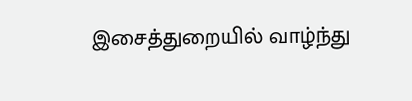இசைத்துறையில் வாழ்ந்து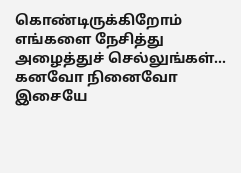கொண்டிருக்கிறோம் எங்களை நேசித்து அழைத்துச் செல்லுங்கள்... கனவோ நினைவோ இசையே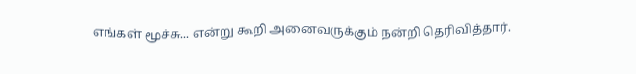எங்கள் மூச்சு... என்று கூறி அனைவருக்கும் நன்றி தெரிவித்தார்.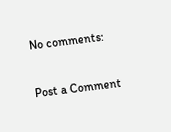No comments:

Post a Comment